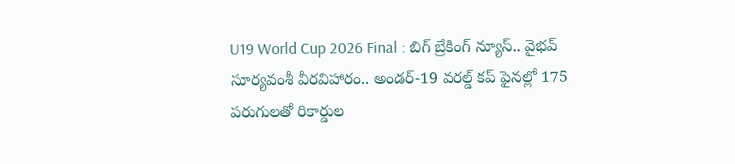U19 World Cup 2026 Final : బిగ్ బ్రేకింగ్ న్యూస్‌.. వైభవ్ సూర్యవంశీ వీరవిహారం.. అండర్-19 వరల్డ్ కప్ ఫైనల్లో 175 పరుగులతో రికార్డుల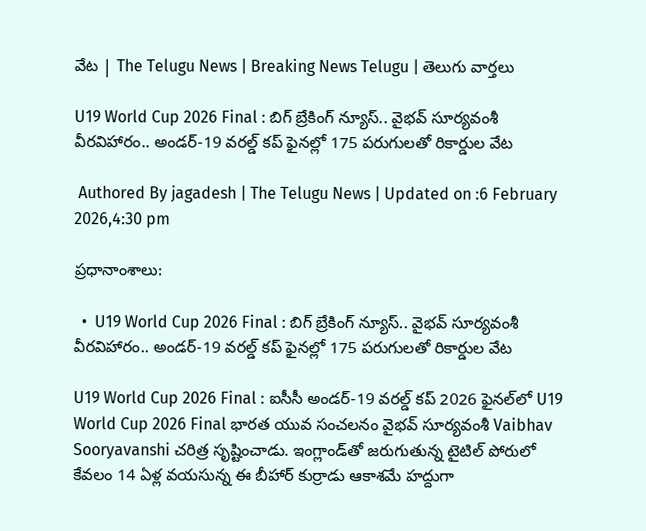వేట | The Telugu News | Breaking News Telugu | తెలుగు వార్త‌లు

U19 World Cup 2026 Final : బిగ్ బ్రేకింగ్ న్యూస్‌.. వైభవ్ సూర్యవంశీ వీరవిహారం.. అండర్-19 వరల్డ్ కప్ ఫైనల్లో 175 పరుగులతో రికార్డుల వేట

 Authored By jagadesh | The Telugu News | Updated on :6 February 2026,4:30 pm

ప్రధానాంశాలు:

  •  U19 World Cup 2026 Final : బిగ్ బ్రేకింగ్ న్యూస్‌.. వైభవ్ సూర్యవంశీ వీరవిహారం.. అండర్-19 వరల్డ్ కప్ ఫైనల్లో 175 పరుగులతో రికార్డుల వేట

U19 World Cup 2026 Final : ఐసీసీ అండర్-19 వరల్డ్ కప్ 2026 ఫైనల్‌లో U19 World Cup 2026 Final భారత యువ సంచలనం వైభవ్ సూర్యవంశీ Vaibhav Sooryavanshi చరిత్ర సృష్టించాడు. ఇంగ్లాండ్‌తో జరుగుతున్న టైటిల్ పోరులో కేవలం 14 ఏళ్ల వయసున్న ఈ బీహార్ కుర్రాడు ఆకాశమే హద్దుగా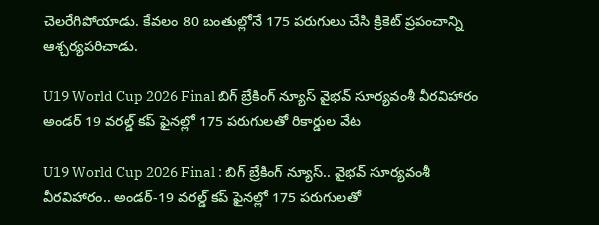చెలరేగిపోయాడు. కేవలం 80 బంతుల్లోనే 175 పరుగులు చేసి క్రికెట్ ప్రపంచాన్ని ఆశ్చర్యపరిచాడు.

U19 World Cup 2026 Final బిగ్ బ్రేకింగ్ న్యూస్‌ వైభవ్ సూర్యవంశీ వీరవిహారం అండర్ 19 వరల్డ్ కప్ ఫైనల్లో 175 పరుగులతో రికార్డుల వేట

U19 World Cup 2026 Final : బిగ్ బ్రేకింగ్ న్యూస్‌.. వైభవ్ సూర్యవంశీ వీరవిహారం.. అండర్-19 వరల్డ్ కప్ ఫైనల్లో 175 పరుగులతో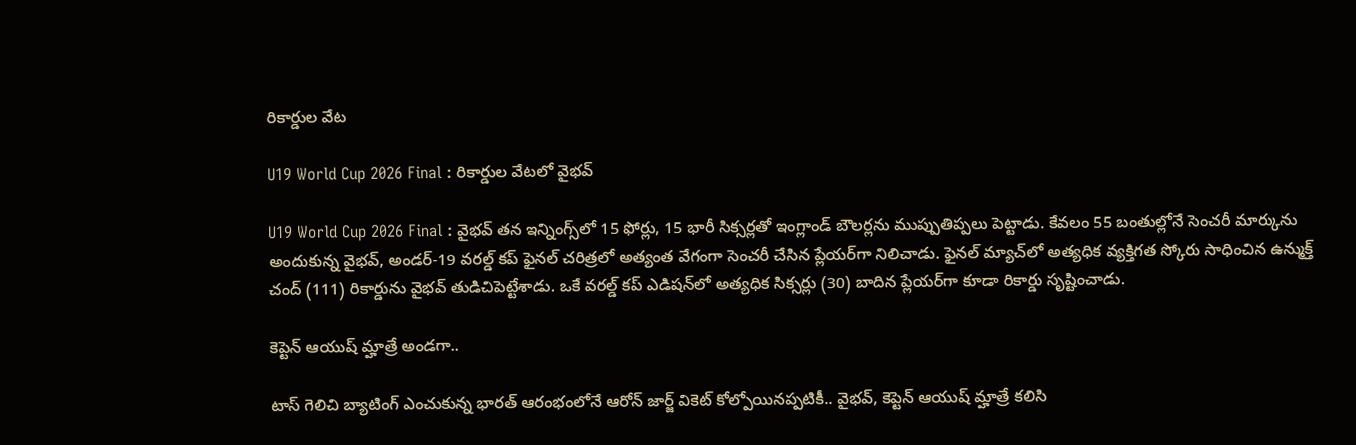రికార్డుల వేట

U19 World Cup 2026 Final : రికార్డుల వేటలో వైభవ్

U19 World Cup 2026 Final : వైభవ్ తన ఇన్నింగ్స్‌లో 15 ఫోర్లు, 15 భారీ సిక్సర్లతో ఇంగ్లాండ్ బౌలర్లను ముప్పుతిప్పలు పెట్టాడు. కేవలం 55 బంతుల్లోనే సెంచరీ మార్కును అందుకున్న వైభవ్, అండర్-19 వరల్డ్ కప్ ఫైనల్ చరిత్రలో అత్యంత వేగంగా సెంచరీ చేసిన ప్లేయర్‌గా నిలిచాడు. ఫైనల్ మ్యాచ్‌లో అత్యధిక వ్యక్తిగత స్కోరు సాధించిన ఉన్ముక్త్ చంద్ (111) రికార్డును వైభవ్ తుడిచిపెట్టేశాడు. ఒకే వరల్డ్ కప్ ఎడిషన్‌లో అత్యధిక సిక్సర్లు (30) బాదిన ప్లేయర్‌గా కూడా రికార్డు సృష్టించాడు.

కెప్టెన్ ఆయుష్ మ్హాత్రే అండగా..

టాస్ గెలిచి బ్యాటింగ్ ఎంచుకున్న భారత్ ఆరంభంలోనే ఆరోన్ జార్జ్ వికెట్ కోల్పోయినప్పటికీ.. వైభవ్, కెప్టెన్ ఆయుష్ మ్హాత్రే కలిసి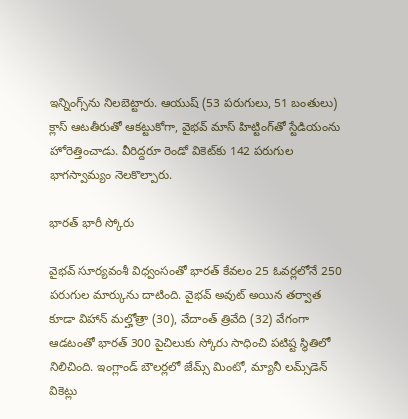ఇన్నింగ్స్‌ను నిలబెట్టారు. ఆయుష్ (53 పరుగులు, 51 బంతులు) క్లాస్ ఆటతీరుతో ఆకట్టుకోగా, వైభవ్ మాస్ హిట్టింగ్‌తో స్టేడియంను హోరెత్తించాడు. వీరిద్దరూ రెండో వికెట్‌కు 142 పరుగుల భాగస్వామ్యం నెలకొల్పారు.

భారత్ భారీ స్కోరు

వైభవ్ సూర్యవంశీ విధ్వంసంతో భారత్ కేవలం 25 ఓవర్లలోనే 250 పరుగుల మార్కును దాటింది. వైభవ్ అవుట్ అయిన తర్వాత కూడా విహాన్ మల్హోత్రా (30), వేదాంత్ త్రివేది (32) వేగంగా ఆడటంతో భారత్ 300 పైచిలుకు స్కోరు సాధించి పటిష్ట స్థితిలో నిలిచింది. ఇంగ్లాండ్ బౌలర్లలో జేమ్స్ మింటో, మ్యానీ లమ్స్‌డెన్ వికెట్లు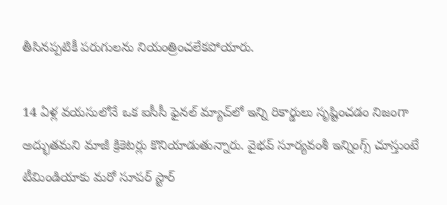తీసినప్పటికీ పరుగులను నియంత్రించలేకపోయారు.

14 ఏళ్ల వయసులోనే ఒక ఐసీసీ ఫైనల్ మ్యాచ్‌లో ఇన్ని రికార్డులు సృష్టించడం నిజంగా అద్భుతమని మాజీ క్రికెటర్లు కొనియాడుతున్నారు. వైభవ్ సూర్యవంశీ ఇన్నింగ్స్ చూస్తుంటే టీమిండియాకు మరో సూపర్ స్టార్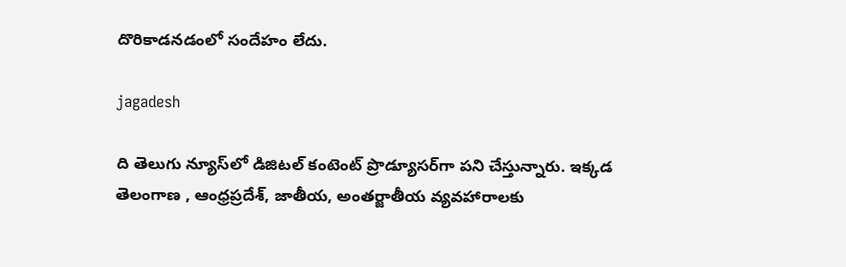దొరికాడనడంలో సందేహం లేదు.

jagadesh

ది తెలుగు న్యూస్‌లో డిజిటల్ కంటెంట్ ప్రొడ్యూసర్‌గా పని చేస్తున్నారు. ఇక్కడ తెలంగాణ , ఆంధ్ర‌ప్ర‌దేశ్‌, జాతీయ, అంతర్జాతీయ వ్యవహారాలకు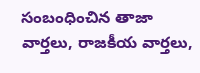సంబంధించిన తాజా వార్తలు, రాజకీయ వార్తలు,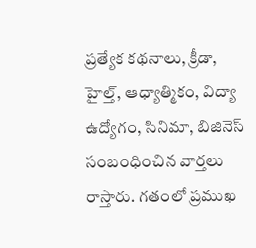ప్ర‌త్యేక క‌థ‌నాలు, క్రీడా, హైల్త్‌, ఆధ్యాత్మికం, విద్యా ఉద్యోగం, సినిమా, బిజినెస్ సంబంధించిన వార్త‌లు రాస్తారు. గ‌తంలో ప్ర‌ముఖ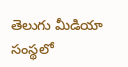తెలుగు మీడియా సంస్థ‌లో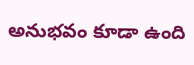అనుభ‌వం కూడా ఉంది